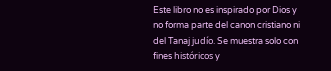Este libro no es inspirado por Dios y no forma parte del canon cristiano ni del Tanaj judío. Se muestra solo con fines históricos y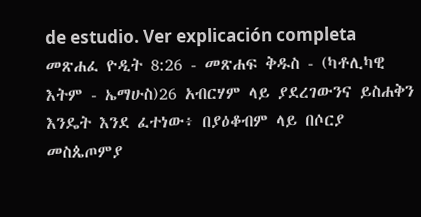de estudio. Ver explicación completa መጽሐፈ ዮዲት 8:26 - መጽሐፍ ቅዱስ - (ካቶሊካዊ እትም - ኤማሁስ)26 አብርሃም ላይ ያደረገውንና ይስሐቅን እንዴት እንደ ፈተነው፥ በያዕቆብም ላይ በሶርያ መስጴጦምያ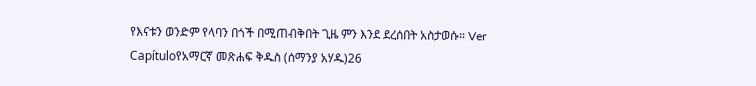የእናቱን ወንድም የላባን በጎች በሚጠብቅበት ጊዜ ምን እንደ ደረሰበት አስታወሱ። Ver Capítuloየአማርኛ መጽሐፍ ቅዱስ (ሰማንያ አሃዱ)26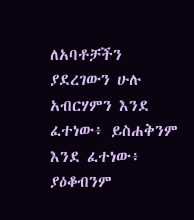ለአባቶቻችን ያደረገውን ሁሉ አብርሃምን እንደ ፈተነው፥ ይስሐቅንም እንደ ፈተነው፥ ያዕቆብንም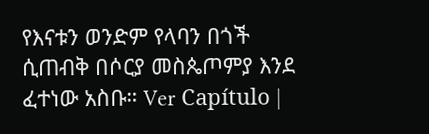የእናቱን ወንድም የላባን በጎች ሲጠብቅ በሶርያ መስጴጦምያ እንደ ፈተነው አስቡ። Ver Capítulo |